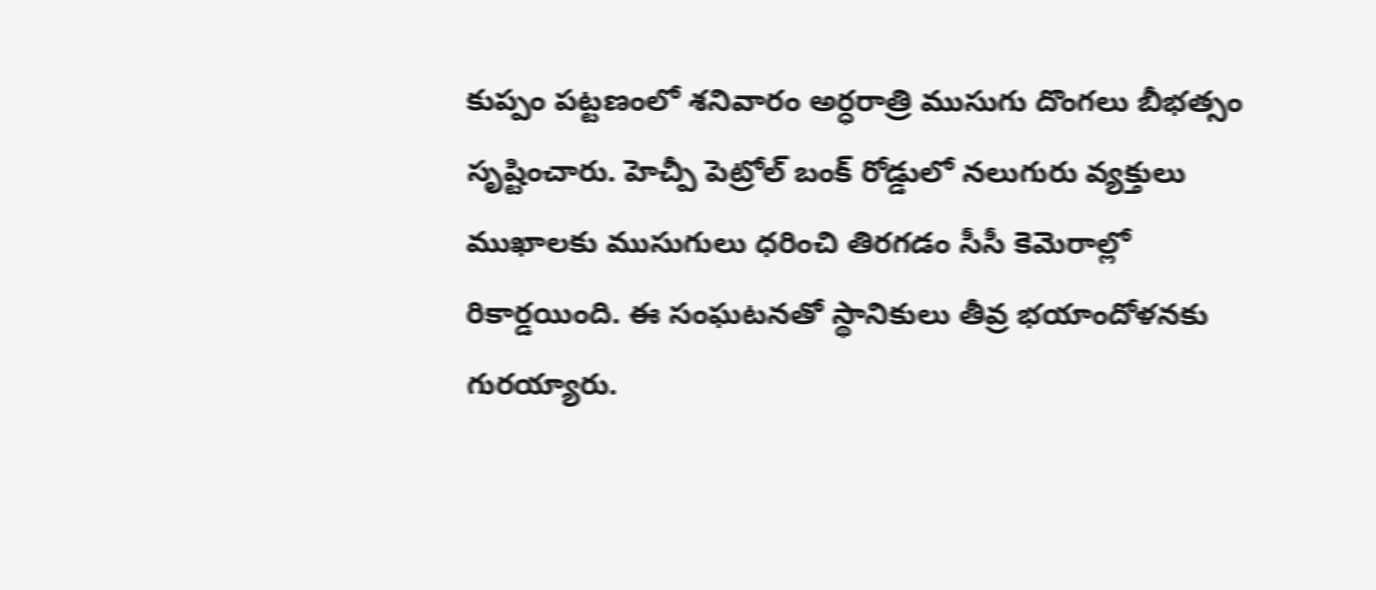కుప్పం పట్టణంలో శనివారం అర్ధరాత్రి ముసుగు దొంగలు బీభత్సం సృష్టించారు. హెచ్పీ పెట్రోల్ బంక్ రోడ్డులో నలుగురు వ్యక్తులు ముఖాలకు ముసుగులు ధరించి తిరగడం సీసీ కెమెరాల్లో రికార్డయింది. ఈ సంఘటనతో స్థానికులు తీవ్ర భయాందోళనకు గురయ్యారు.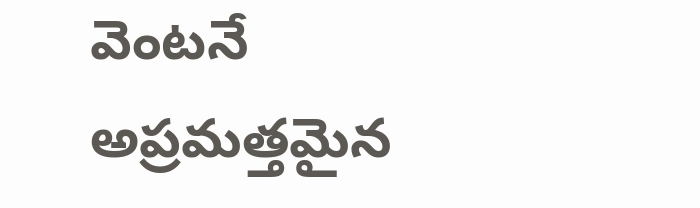వెంటనే అప్రమత్తమైన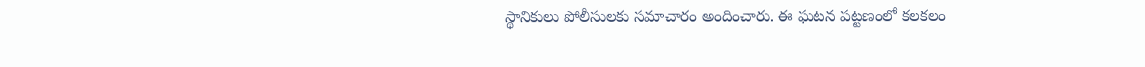స్థానికులు పోలీసులకు సమాచారం అందించారు. ఈ ఘటన పట్టణంలో కలకలం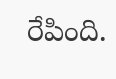రేపింది.